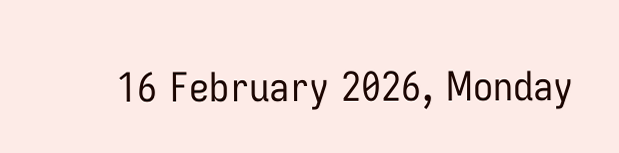16 February 2026, Monday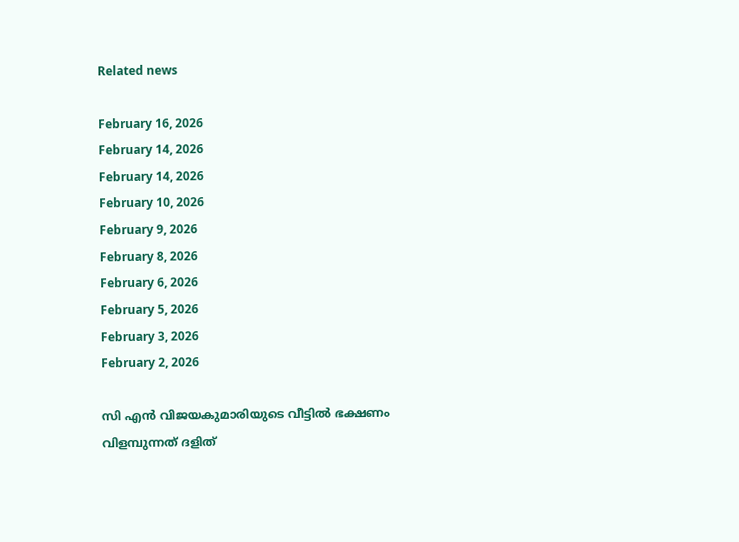Related news

February 16, 2026
February 14, 2026
February 14, 2026
February 10, 2026
February 9, 2026
February 8, 2026
February 6, 2026
February 5, 2026
February 3, 2026
February 2, 2026

സി എന്‍ വിജയകുമാരിയുടെ വീട്ടില്‍ ഭക്ഷണം വിളമ്പുന്നത് ദളിത്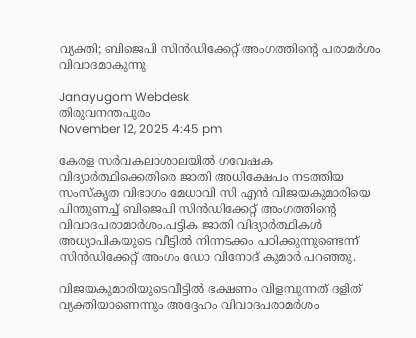വ്യക്തി; ബിജെപി സിന്‍ഡിക്കേറ്റ് അംഗത്തിന്റെ പരാമര്‍ശം വിവാദമാകുന്നു

Janayugom Webdesk
തിരുവനന്തപുരം
November 12, 2025 4:45 pm

കേരള സര്‍വകലാശാലയില്‍ ഗവേഷക വിദ്യാര്‍ത്ഥിക്കെതിരെ ജാതി അധിക്ഷേപം നടത്തിയ സംസ്കൃത വിഭാഗം മേധാവി സി എന്‍ വിജയകുമാരിയെ പിന്തുണച്ച് ബിജെപി സിന്‍ഡിക്കേറ്റ് അംഗത്തിന്റെ വിവാദപരാമാര്‍ശം.പട്ടിക ജാതി വിദ്യാര്‍ത്ഥികള്‍ അധ്യാപികയുടെ വീട്ടില്‍ നിന്നടക്കം പഠിക്കുന്നുണ്ടെന്ന് സിന്‍ഡിക്കേറ്റ് അംഗം ഡോ വിനോദ് കുമാര്‍ പറഞ്ഞു.

വിജയകുമാരിയുടെവീട്ടില്‍ ഭക്ഷണം വിളമ്പുന്നത് ദളിത് വ്യക്തിയാണെന്നും അദ്ദേഹം വിവാദപരാമര്‍ശം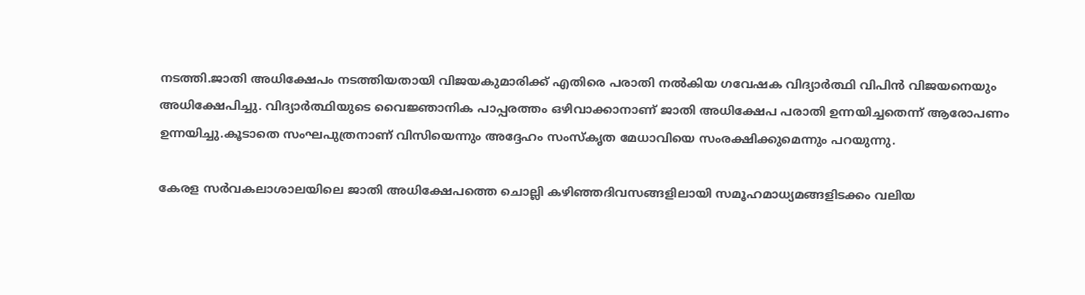നടത്തി.ജാതി അധിക്ഷേപം നടത്തിയതായി വിജയകുമാരിക്ക് എതിരെ പരാതി നല്‍കിയ ഗവേഷക വിദ്യാര്‍ത്ഥി വിപിന്‍ വിജയനെയും അധിക്ഷേപിച്ചു. വിദ്യാര്‍ത്ഥിയുടെ വൈജ്ഞാനിക പാപ്പരത്തം ഒഴിവാക്കാനാണ് ജാതി അധിക്ഷേപ പരാതി ഉന്നയിച്ചതെന്ന് ആരോപണം ഉന്നയിച്ചു.കൂടാതെ സംഘപുത്രനാണ് വിസിയെന്നും അദ്ദേഹം സംസ്‌കൃത മേധാവിയെ സംരക്ഷിക്കുമെന്നും പറയുന്നു.

കേരള സര്‍വകലാശാലയിലെ ജാതി അധിക്ഷേപത്തെ ചൊല്ലി കഴിഞ്ഞദിവസങ്ങളിലായി സമൂഹമാധ്യമങ്ങളിടക്കം വലിയ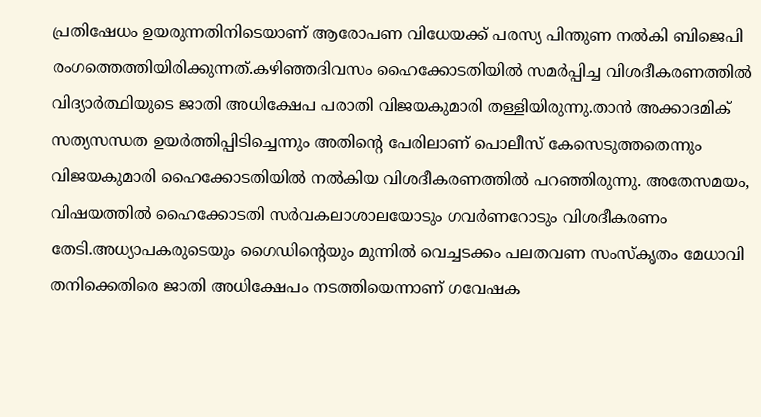പ്രതിഷേധം ഉയരുന്നതിനിടെയാണ് ആരോപണ വിധേയക്ക് പരസ്യ പിന്തുണ നല്‍കി ബിജെപി രംഗത്തെത്തിയിരിക്കുന്നത്.കഴിഞ്ഞദിവസം ഹൈക്കോടതിയില്‍ സമര്‍പ്പിച്ച വിശദീകരണത്തില്‍ വിദ്യാര്‍ത്ഥിയുടെ ജാതി അധിക്ഷേപ പരാതി വിജയകുമാരി തള്ളിയിരുന്നു.താന്‍ അക്കാദമിക് സത്യസന്ധത ഉയര്‍ത്തിപ്പിടിച്ചെന്നും അതിന്റെ പേരിലാണ് പൊലീസ് കേസെടുത്തതെന്നും വിജയകുമാരി ഹൈക്കോടതിയില്‍ നല്‍കിയ വിശദീകരണത്തില്‍ പറഞ്ഞിരുന്നു. അതേസമയം, വിഷയത്തില്‍ ഹൈക്കോടതി സര്‍വകലാശാലയോടും ഗവര്‍ണറോടും വിശദീകരണം തേടി.അധ്യാപകരുടെയും ഗൈഡിന്റെയും മുന്നില്‍ വെച്ചടക്കം പലതവണ സംസ്‌കൃതം മേധാവി തനിക്കെതിരെ ജാതി അധിക്ഷേപം നടത്തിയെന്നാണ് ഗവേഷക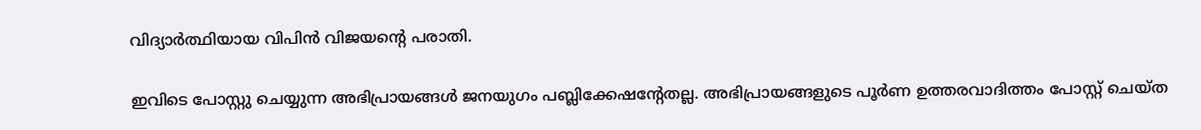വിദ്യാര്‍ത്ഥിയായ വിപിന്‍ വിജയന്റെ പരാതി.

ഇവിടെ പോസ്റ്റു ചെയ്യുന്ന അഭിപ്രായങ്ങള്‍ ജനയുഗം പബ്ലിക്കേഷന്റേതല്ല. അഭിപ്രായങ്ങളുടെ പൂര്‍ണ ഉത്തരവാദിത്തം പോസ്റ്റ് ചെയ്ത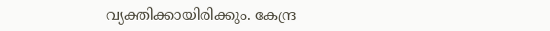വ്യക്തിക്കായിരിക്കും. കേന്ദ്ര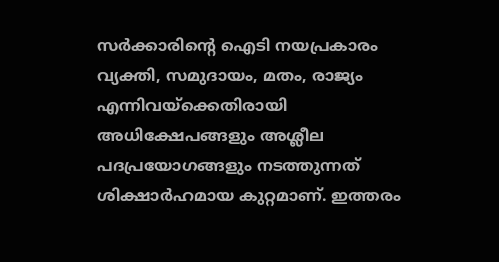സര്‍ക്കാരിന്റെ ഐടി നയപ്രകാരം വ്യക്തി, സമുദായം, മതം, രാജ്യം എന്നിവയ്‌ക്കെതിരായി അധിക്ഷേപങ്ങളും അശ്ലീല പദപ്രയോഗങ്ങളും നടത്തുന്നത് ശിക്ഷാര്‍ഹമായ കുറ്റമാണ്. ഇത്തരം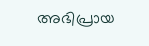അഭിപ്രായ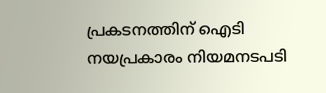പ്രകടനത്തിന് ഐടി നയപ്രകാരം നിയമനടപടി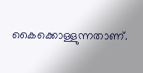കൈക്കൊള്ളുന്നതാണ്.